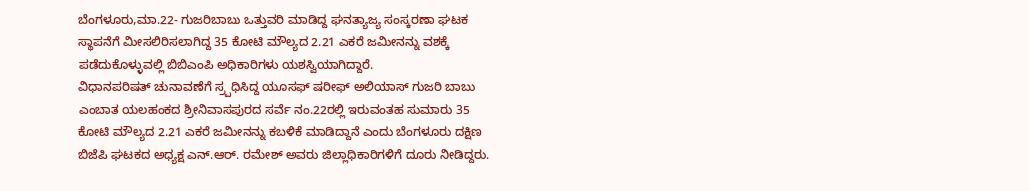ಬೆಂಗಳೂರು,ಮಾ.22- ಗುಜರಿಬಾಬು ಒತ್ತುವರಿ ಮಾಡಿದ್ದ ಘನತ್ಯಾಜ್ಯ ಸಂಸ್ಕರಣಾ ಘಟಕ ಸ್ಥಾಪನೆಗೆ ಮೀಸಲಿರಿಸಲಾಗಿದ್ದ 35 ಕೋಟಿ ಮೌಲ್ಯದ 2.21 ಎಕರೆ ಜಮೀನನ್ನು ವಶಕ್ಕೆ ಪಡೆದುಕೊಳ್ಳುವಲ್ಲಿ ಬಿಬಿಎಂಪಿ ಅಧಿಕಾರಿಗಳು ಯಶಸ್ವಿಯಾಗಿದ್ದಾರೆ.
ವಿಧಾನಪರಿಷತ್ ಚುನಾವಣೆಗೆ ಸ್ರ್ಪಧಿಸಿದ್ದ ಯೂಸಫ್ ಷರೀಫ್ ಅಲಿಯಾಸ್ ಗುಜರಿ ಬಾಬು ಎಂಬಾತ ಯಲಹಂಕದ ಶ್ರೀನಿವಾಸಪುರದ ಸರ್ವೆ ನಂ.22ರಲ್ಲಿ ಇರುವಂತಹ ಸುಮಾರು 35 ಕೋಟಿ ಮೌಲ್ಯದ 2.21 ಎಕರೆ ಜಮೀನನ್ನು ಕಬಳಿಕೆ ಮಾಡಿದ್ದಾನೆ ಎಂದು ಬೆಂಗಳೂರು ದಕ್ಷಿಣ ಬಿಜೆಪಿ ಘಟಕದ ಅಧ್ಯಕ್ಷ ಎನ್.ಆರ್. ರಮೇಶ್ ಅವರು ಜಿಲ್ಲಾಧಿಕಾರಿಗಳಿಗೆ ದೂರು ನೀಡಿದ್ದರು.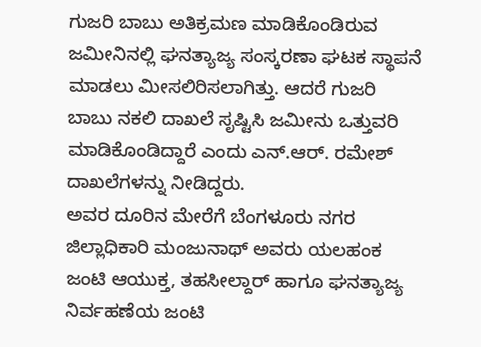ಗುಜರಿ ಬಾಬು ಅತಿಕ್ರಮಣ ಮಾಡಿಕೊಂಡಿರುವ ಜಮೀನಿನಲ್ಲಿ ಘನತ್ಯಾಜ್ಯ ಸಂಸ್ಕರಣಾ ಘಟಕ ಸ್ಥಾಪನೆ ಮಾಡಲು ಮೀಸಲಿರಿಸಲಾಗಿತ್ತು. ಆದರೆ ಗುಜರಿ ಬಾಬು ನಕಲಿ ದಾಖಲೆ ಸೃಷ್ಟಿಸಿ ಜಮೀನು ಒತ್ತುವರಿ ಮಾಡಿಕೊಂಡಿದ್ದಾರೆ ಎಂದು ಎನ್.ಆರ್. ರಮೇಶ್ ದಾಖಲೆಗಳನ್ನು ನೀಡಿದ್ದರು.
ಅವರ ದೂರಿನ ಮೇರೆಗೆ ಬೆಂಗಳೂರು ನಗರ ಜಿಲ್ಲಾಧಿಕಾರಿ ಮಂಜುನಾಥ್ ಅವರು ಯಲಹಂಕ ಜಂಟಿ ಆಯುಕ್ತ, ತಹಸೀಲ್ದಾರ್ ಹಾಗೂ ಘನತ್ಯಾಜ್ಯ ನಿರ್ವಹಣೆಯ ಜಂಟಿ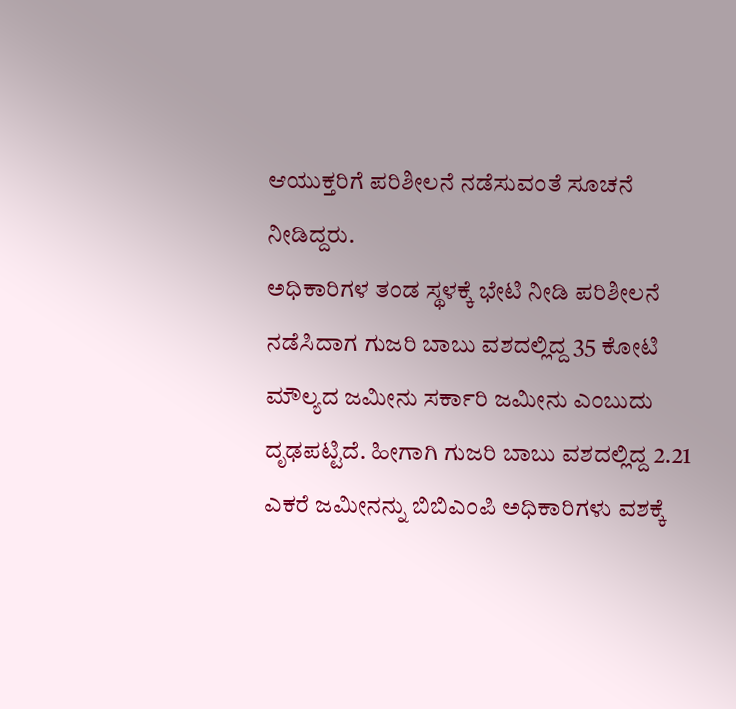ಆಯುಕ್ತರಿಗೆ ಪರಿಶೀಲನೆ ನಡೆಸುವಂತೆ ಸೂಚನೆ ನೀಡಿದ್ದರು.
ಅಧಿಕಾರಿಗಳ ತಂಡ ಸ್ಥಳಕ್ಕೆ ಭೇಟಿ ನೀಡಿ ಪರಿಶೀಲನೆ ನಡೆಸಿದಾಗ ಗುಜರಿ ಬಾಬು ವಶದಲ್ಲಿದ್ದ 35 ಕೋಟಿ ಮೌಲ್ಯದ ಜಮೀನು ಸರ್ಕಾರಿ ಜಮೀನು ಎಂಬುದು ದೃಢಪಟ್ಟಿದೆ. ಹೀಗಾಗಿ ಗುಜರಿ ಬಾಬು ವಶದಲ್ಲಿದ್ದ 2.21 ಎಕರೆ ಜಮೀನನ್ನು ಬಿಬಿಎಂಪಿ ಅಧಿಕಾರಿಗಳು ವಶಕ್ಕೆ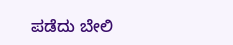ಪಡೆದು ಬೇಲಿ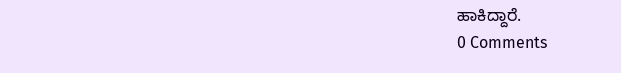ಹಾಕಿದ್ದಾರೆ.
0 Comments